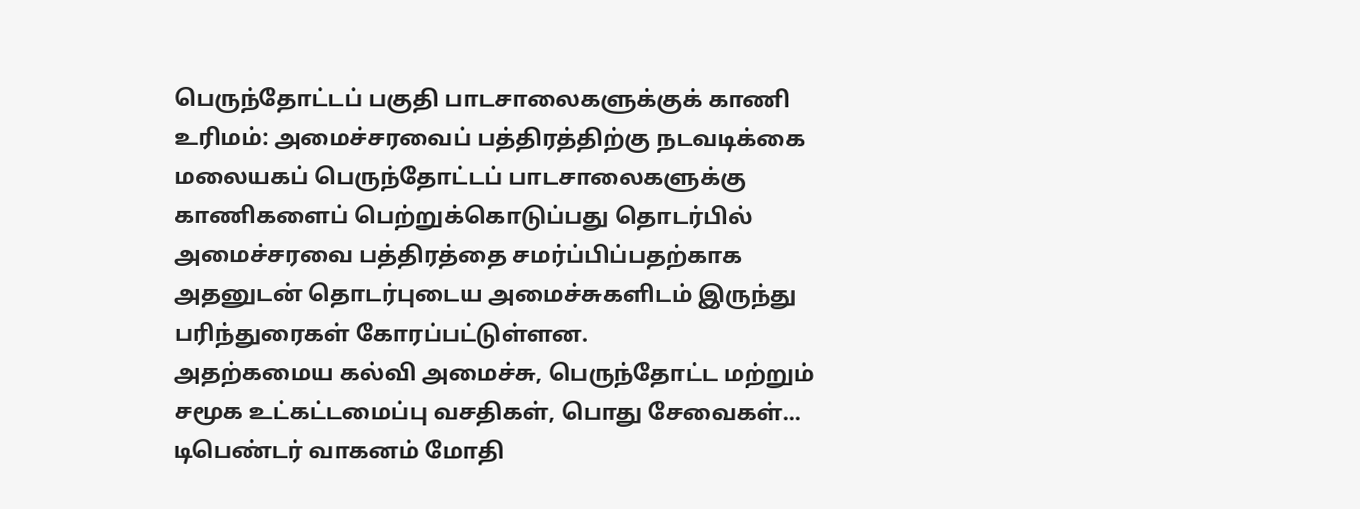பெருந்தோட்டப் பகுதி பாடசாலைகளுக்குக் காணி உரிமம்: அமைச்சரவைப் பத்திரத்திற்கு நடவடிக்கை
மலையகப் பெருந்தோட்டப் பாடசாலைகளுக்கு காணிகளைப் பெற்றுக்கொடுப்பது தொடர்பில் அமைச்சரவை பத்திரத்தை சமர்ப்பிப்பதற்காக அதனுடன் தொடர்புடைய அமைச்சுகளிடம் இருந்து பரிந்துரைகள் கோரப்பட்டுள்ளன.
அதற்கமைய கல்வி அமைச்சு, பெருந்தோட்ட மற்றும் சமூக உட்கட்டமைப்பு வசதிகள், பொது சேவைகள்...
டிபெண்டர் வாகனம் மோதி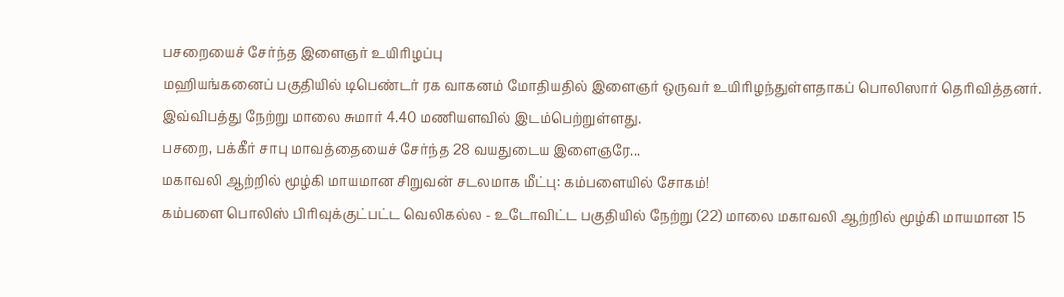பசறையைச் சேர்ந்த இளைஞர் உயிரிழப்பு
மஹியங்கனைப் பகுதியில் டிபெண்டர் ரக வாகனம் மோதியதில் இளைஞர் ஒருவர் உயிரிழந்துள்ளதாகப் பொலிஸார் தெரிவித்தனர்.
இவ்விபத்து நேற்று மாலை சுமார் 4.40 மணியளவில் இடம்பெற்றுள்ளது.
பசறை, பக்கீர் சாபு மாவத்தையைச் சேர்ந்த 28 வயதுடைய இளைஞரே...
மகாவலி ஆற்றில் மூழ்கி மாயமான சிறுவன் சடலமாக மீட்பு: கம்பளையில் சோகம்!
கம்பளை பொலிஸ் பிரிவுக்குட்பட்ட வெலிகல்ல - உடோவிட்ட பகுதியில் நேற்று (22) மாலை மகாவலி ஆற்றில் மூழ்கி மாயமான 15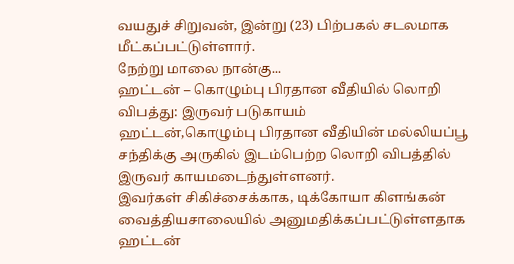வயதுச் சிறுவன், இன்று (23) பிற்பகல் சடலமாக மீட்கப்பட்டுள்ளார்.
நேற்று மாலை நான்கு...
ஹட்டன் – கொழும்பு பிரதான வீதியில் லொறி விபத்து: இருவர் படுகாயம்
ஹட்டன்,கொழும்பு பிரதான வீதியின் மல்லியப்பூ சந்திக்கு அருகில் இடம்பெற்ற லொறி விபத்தில் இருவர் காயமடைந்துள்ளனர்.
இவர்கள் சிகிச்சைக்காக, டிக்கோயா கிளங்கன் வைத்தியசாலையில் அனுமதிக்கப்பட்டுள்ளதாக ஹட்டன்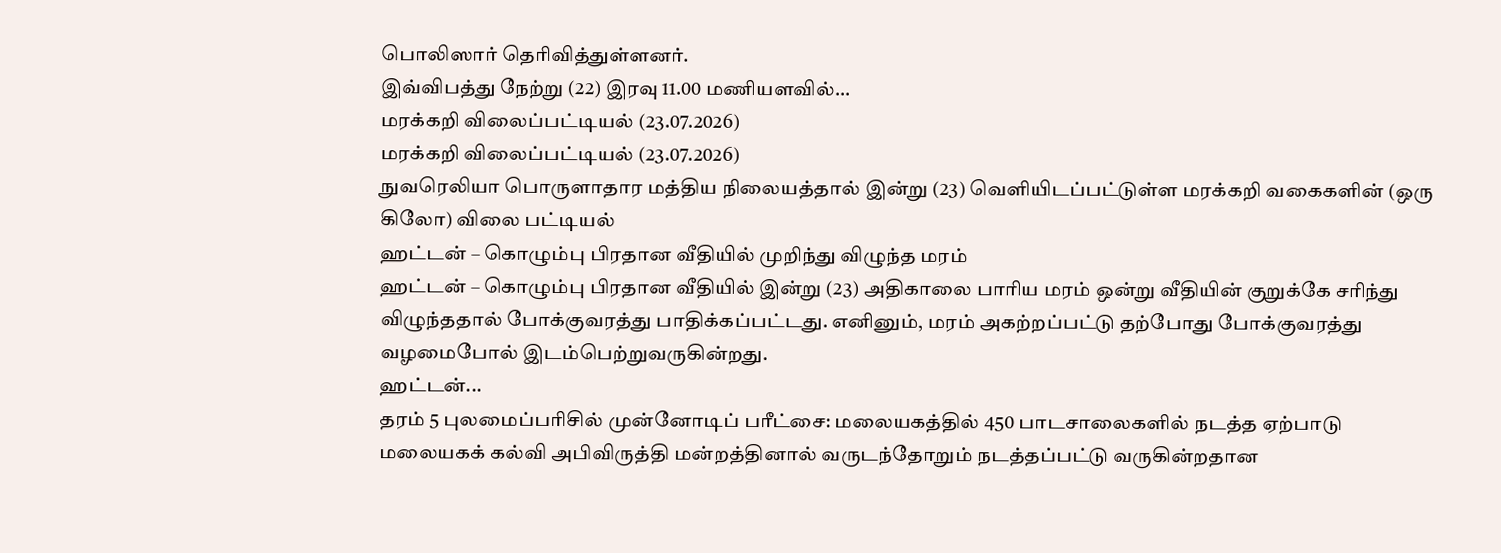பொலிஸார் தெரிவித்துள்ளனர்.
இவ்விபத்து நேற்று (22) இரவு 11.00 மணியளவில்...
மரக்கறி விலைப்பட்டியல் (23.07.2026)
மரக்கறி விலைப்பட்டியல் (23.07.2026)
நுவரெலியா பொருளாதார மத்திய நிலையத்தால் இன்று (23) வெளியிடப்பட்டுள்ள மரக்கறி வகைகளின் (ஒரு கிலோ) விலை பட்டியல்
ஹட்டன் – கொழும்பு பிரதான வீதியில் முறிந்து விழுந்த மரம்
ஹட்டன் – கொழும்பு பிரதான வீதியில் இன்று (23) அதிகாலை பாரிய மரம் ஒன்று வீதியின் குறுக்கே சரிந்து விழுந்ததால் போக்குவரத்து பாதிக்கப்பட்டது. எனினும், மரம் அகற்றப்பட்டு தற்போது போக்குவரத்து வழமைபோல் இடம்பெற்றுவருகின்றது.
ஹட்டன்...
தரம் 5 புலமைப்பரிசில் முன்னோடிப் பரீட்சை: மலையகத்தில் 450 பாடசாலைகளில் நடத்த ஏற்பாடு
மலையகக் கல்வி அபிவிருத்தி மன்றத்தினால் வருடந்தோறும் நடத்தப்பட்டு வருகின்றதான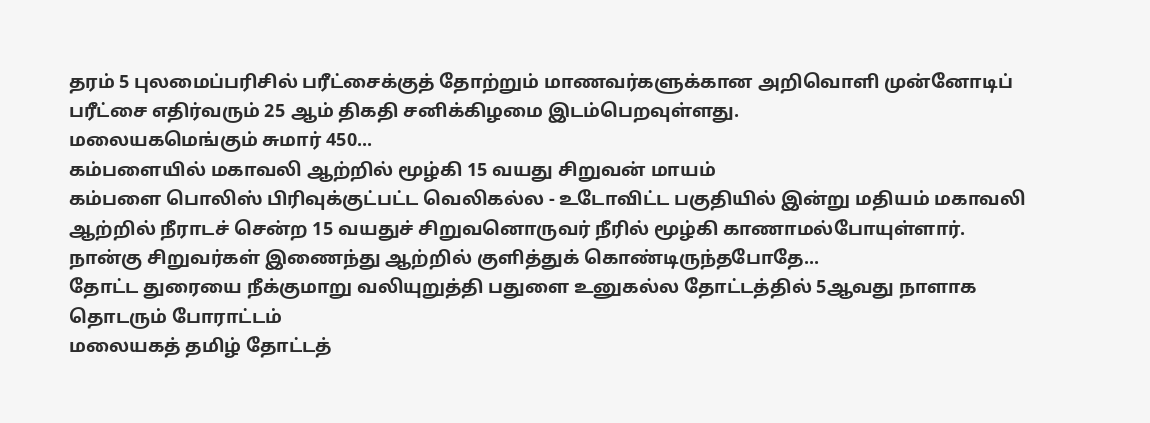தரம் 5 புலமைப்பரிசில் பரீட்சைக்குத் தோற்றும் மாணவர்களுக்கான அறிவொளி முன்னோடிப் பரீட்சை எதிர்வரும் 25 ஆம் திகதி சனிக்கிழமை இடம்பெறவுள்ளது.
மலையகமெங்கும் சுமார் 450...
கம்பளையில் மகாவலி ஆற்றில் மூழ்கி 15 வயது சிறுவன் மாயம்
கம்பளை பொலிஸ் பிரிவுக்குட்பட்ட வெலிகல்ல - உடோவிட்ட பகுதியில் இன்று மதியம் மகாவலி ஆற்றில் நீராடச் சென்ற 15 வயதுச் சிறுவனொருவர் நீரில் மூழ்கி காணாமல்போயுள்ளார்.
நான்கு சிறுவர்கள் இணைந்து ஆற்றில் குளித்துக் கொண்டிருந்தபோதே...
தோட்ட துரையை நீக்குமாறு வலியுறுத்தி பதுளை உனுகல்ல தோட்டத்தில் 5ஆவது நாளாக தொடரும் போராட்டம்
மலையகத் தமிழ் தோட்டத்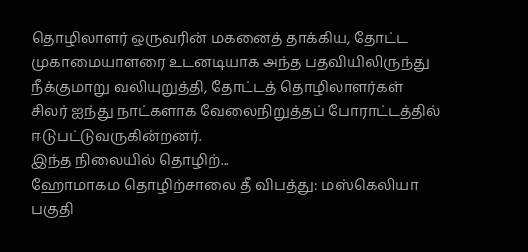தொழிலாளர் ஒருவரின் மகனைத் தாக்கிய, தோட்ட முகாமையாளரை உடனடியாக அந்த பதவியிலிருந்து நீக்குமாறு வலியுறுத்தி, தோட்டத் தொழிலாளர்கள் சிலர் ஐந்து நாட்களாக வேலைநிறுத்தப் போராட்டத்தில் ஈடுபட்டுவருகின்றனர்.
இந்த நிலையில் தொழிற்...
ஹோமாகம தொழிற்சாலை தீ விபத்து: மஸ்கெலியா பகுதி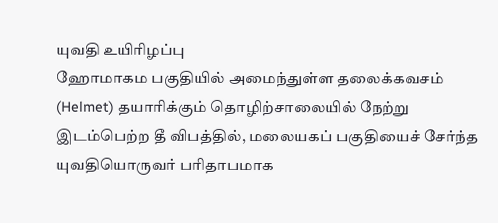யுவதி உயிரிழப்பு
ஹோமாகம பகுதியில் அமைந்துள்ள தலைக்கவசம் (Helmet) தயாரிக்கும் தொழிற்சாலையில் நேற்று இடம்பெற்ற தீ விபத்தில், மலையகப் பகுதியைச் சேர்ந்த யுவதியொருவர் பரிதாபமாக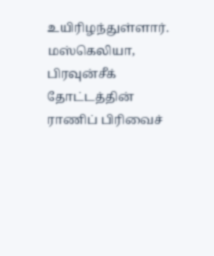உயிரிழந்துள்ளார். மஸ்கெலியா, பிரவுன்சீக் தோட்டத்தின் ராணிப் பிரிவைச்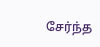சேர்ந்த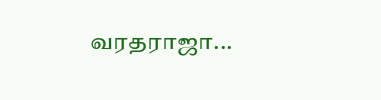வரதராஜா...